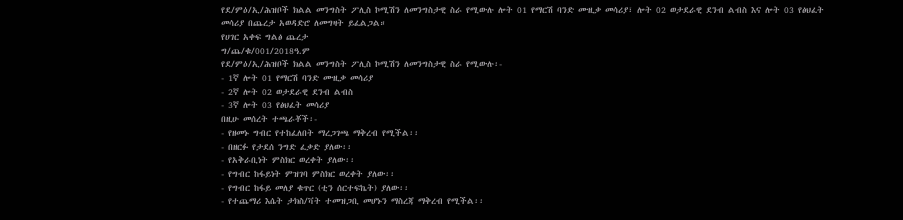የደ/ምዕ/ኢ/ሕዝቦች ክልል መንግስት ፖሊስ ኮሚሽን ለመንግስታዊ ስራ የሚውሉ ሎት 01 የማርሽ ባንድ ሙዚቃ መሳሪያ፣ ሎት 02 ወታደራዊ ደንብ ልብስ እና ሎት 03 የፅህፈት መሳሪያ በጨረታ አወዳድሮ ለመግዛት ይፈልጋል።
የሀገር አቀፍ ግልፅ ጨረታ
ግ/ጨ/ቁ/001/2018ዓ.ም
የደ/ምዕ/ኢ/ሕዝቦች ክልል መንግስት ፖሊስ ኮሚሽን ለመንግስታዊ ስራ የሚውሉ፡-
- 1ኛ ሎት 01 የማርሽ ባንድ ሙዚቃ መሳሪያ
- 2ኛ ሎት 02 ወታደራዊ ደንብ ልብስ
- 3ኛ ሎት 03 የፅህፈት መሳሪያ
በዚሁ መሰረት ተጫራቾች፡-
- የዘመኑ ግብር የተከፈለበት ማረጋገጫ ማቅረብ የሚችል፡፡
- በዘርፉ የታደሰ ንግድ ፈቃድ ያለው፡፡
- የአቅራቢነት ምስክር ወረቀት ያለው፡፡
- የግብር ከፋይነት ምዝገባ ምስክር ወረቀት ያለው፡፡
- የግብር ከፋይ መለያ ቁጥር (ቲን ሰርተፍኬት) ያለው፡፡
- የተጨማሪ እሴት ታክስ/ቫት ተመዝጋቢ መሆኑን ማስረጃ ማቅረብ የሚችል፡፡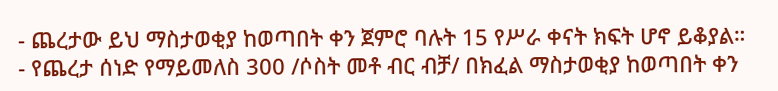- ጨረታው ይህ ማስታወቂያ ከወጣበት ቀን ጀምሮ ባሉት 15 የሥራ ቀናት ክፍት ሆኖ ይቆያል።
- የጨረታ ሰነድ የማይመለስ 300 /ሶስት መቶ ብር ብቻ/ በክፈል ማስታወቂያ ከወጣበት ቀን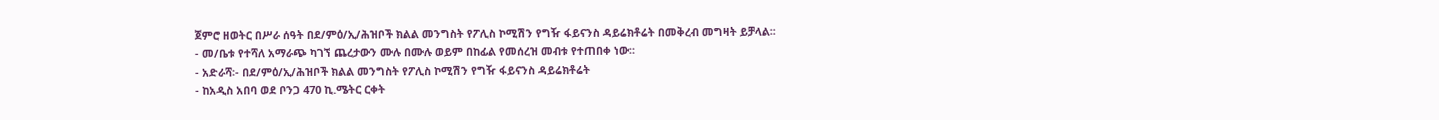ጀምሮ ዘወትር በሥራ ሰዓት በደ/ምዕ/ኢ/ሕዝቦች ክልል መንግስት የፖሊስ ኮሚሽን የግዥ ፋይናንስ ዳይሬክቶሬት በመቅረብ መግዛት ይቻላል፡፡
- መ/ቤቱ የተሻለ አማራጭ ካገኘ ጨረታውን ሙሉ በሙሉ ወይም በከፊል የመሰረዝ መብቱ የተጠበቀ ነው።
- አድራሻ፡- በደ/ምዕ/ኢ/ሕዝቦች ክልል መንግስት የፖሊስ ኮሚሽን የግዥ ፋይናንስ ዳይሬክቶሬት
- ከአዲስ አበባ ወደ ቦንጋ 470 ኪ.ሜትር ርቀት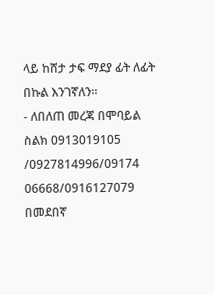ላይ ከሸታ ታፍ ማደያ ፊት ለፊት በኩል እንገኛለን።
- ለበለጠ መረጃ በሞባይል ስልክ 0913019105 /0927814996/09174 06668/0916127079 በመደበኛ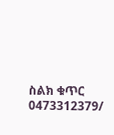ስልክ ቁጥር 0473312379/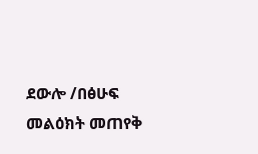ደውሎ /በፅሁፍ መልዕክት መጠየቅ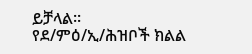ይቻላል፡፡
የደ/ምዕ/ኢ/ሕዝቦች ክልል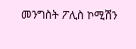መንግስት ፖሊስ ኮሚሽን